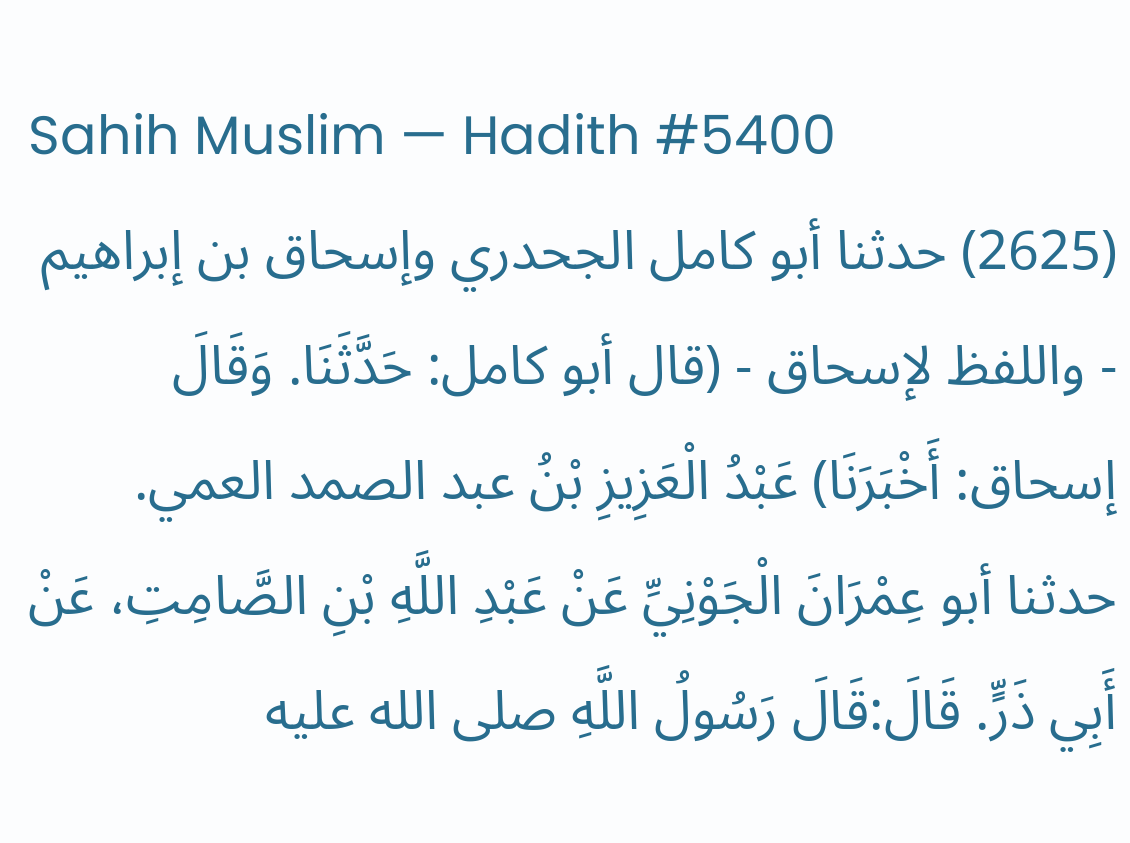Sahih Muslim — Hadith #5400
(2625) حدثنا أبو كامل الجحدري وإسحاق بن إبراهيم - واللفظ لإسحاق - (قال أبو كامل: حَدَّثَنَا. وَقَالَ إسحاق: أَخْبَرَنَا) عَبْدُ الْعَزِيزِ بْنُ عبد الصمد العمي. حدثنا أبو عِمْرَانَ الْجَوْنِيِّ عَنْ عَبْدِ اللَّهِ بْنِ الصَّامِتِ، عَنْ أَبِي ذَرٍّ. قَالَ:قَالَ رَسُولُ اللَّهِ صلى الله عليه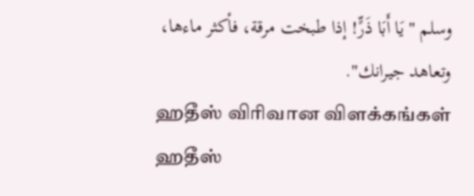وسلم "يَا أَبَا ذَرٍّ! إذا طبخت مرقة، فأكثر ماءها، وتعاهد جيرانك".
ஹதீஸ் விரிவான விளக்கங்கள்
ஹதீஸ்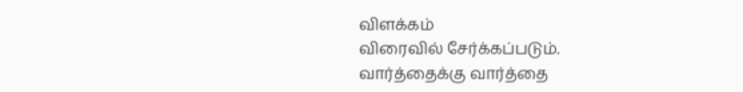விளக்கம்
விரைவில் சேர்க்கப்படும்.
வார்த்தைக்கு வார்த்தை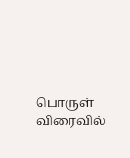பொருள்
விரைவில்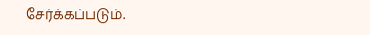சேர்க்கப்படும்.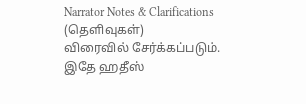Narrator Notes & Clarifications (தெளிவுகள்)
விரைவில் சேர்க்கப்படும்.
இதே ஹதீஸ்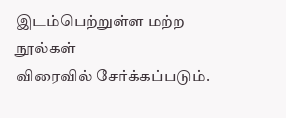இடம்பெற்றுள்ள மற்ற நூல்கள்
விரைவில் சேர்க்கப்படும்.